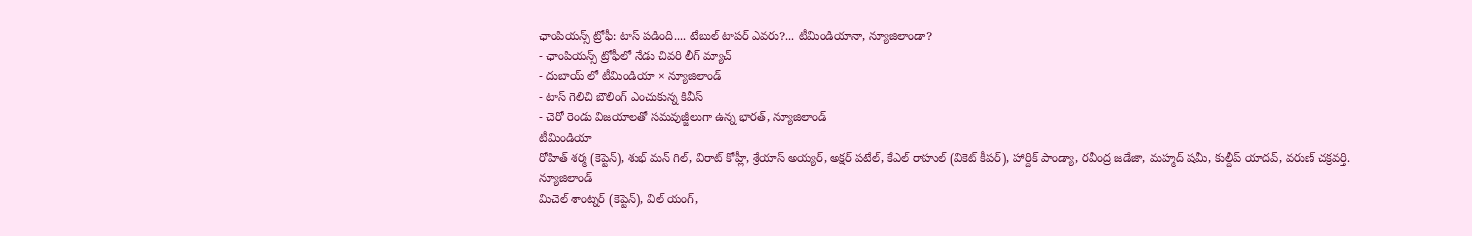ఛాంపియన్స్ ట్రోఫీ: టాస్ పడింది.... టేబుల్ టాపర్ ఎవరు?... టీమిండియానా, న్యూజిలాండా?
- ఛాంపియన్స్ ట్రోఫీలో నేడు చివరి లీగ్ మ్యాచ్
- దుబాయ్ లో టీమిండియా × న్యూజిలాండ్
- టాస్ గెలిచి బౌలింగ్ ఎంచుకున్న కివీస్
- చెరో రెండు విజయాలతో సమవుజ్జీలుగా ఉన్న భారత్, న్యూజిలాండ్
టీమిండియా
రోహిత్ శర్మ (కెప్టెన్), శుభ్ మన్ గిల్, విరాట్ కోహ్లీ, శ్రేయాస్ అయ్యర్, అక్షర్ పటేల్, కేఎల్ రాహుల్ (వికెట్ కీపర్), హార్దిక్ పాండ్యా, రవీంద్ర జడేజా, మహ్మద్ షమీ, కుల్దీప్ యాదవ్, వరుణ్ చక్రవర్తి.
న్యూజిలాండ్
మిచెల్ శాంట్నర్ (కెప్టెన్), విల్ యంగ్,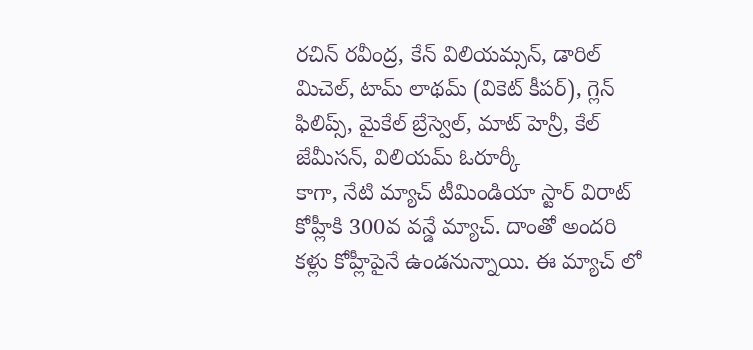రచిన్ రవీంద్ర, కేన్ విలియమ్సన్, డారిల్ మిచెల్, టామ్ లాథమ్ (వికెట్ కీపర్), గ్లెన్ ఫిలిప్స్, మైకేల్ బ్రేస్వెల్, మాట్ హెన్రీ, కేల్ జేమీసన్, విలియమ్ ఓరూర్కీ
కాగా, నేటి మ్యాచ్ టీమిండియా స్టార్ విరాట్ కోహ్లీకి 300వ వన్డే మ్యాచ్. దాంతో అందరి కళ్లు కోహ్లీపైనే ఉండనున్నాయి. ఈ మ్యాచ్ లో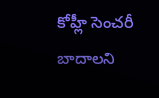కోహ్లీ సెంచరీ బాదాలని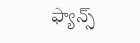ఫ్యాన్స్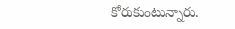కోరుకుంటున్నారు.